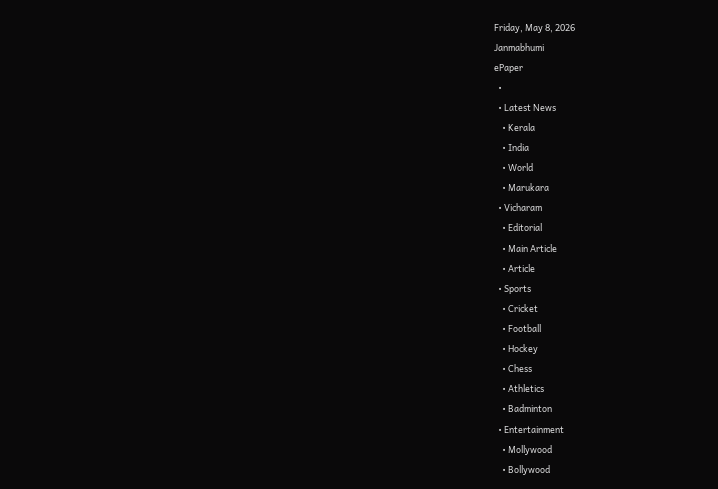Friday, May 8, 2026
Janmabhumi
ePaper
  •
  • Latest News
    • Kerala
    • India
    • World
    • Marukara
  • Vicharam
    • Editorial
    • Main Article
    • Article
  • Sports
    • Cricket
    • Football
    • Hockey
    • Chess
    • Athletics
    • Badminton
  • Entertainment
    • Mollywood
    • Bollywood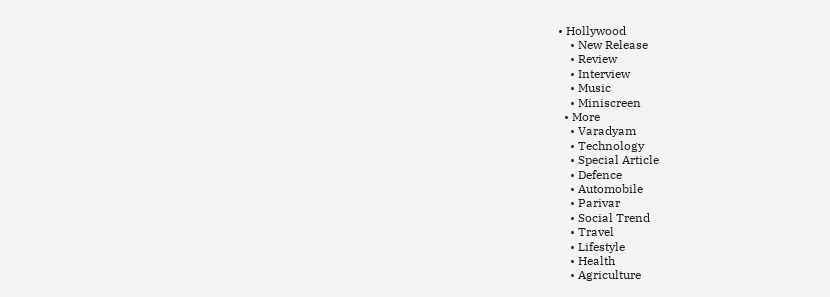• Hollywood
    • New Release
    • Review
    • Interview
    • Music
    • Miniscreen
  • More
    • Varadyam
    • Technology
    • Special Article
    • Defence
    • Automobile
    • Parivar
    • Social Trend
    • Travel
    • Lifestyle
    • Health
    • Agriculture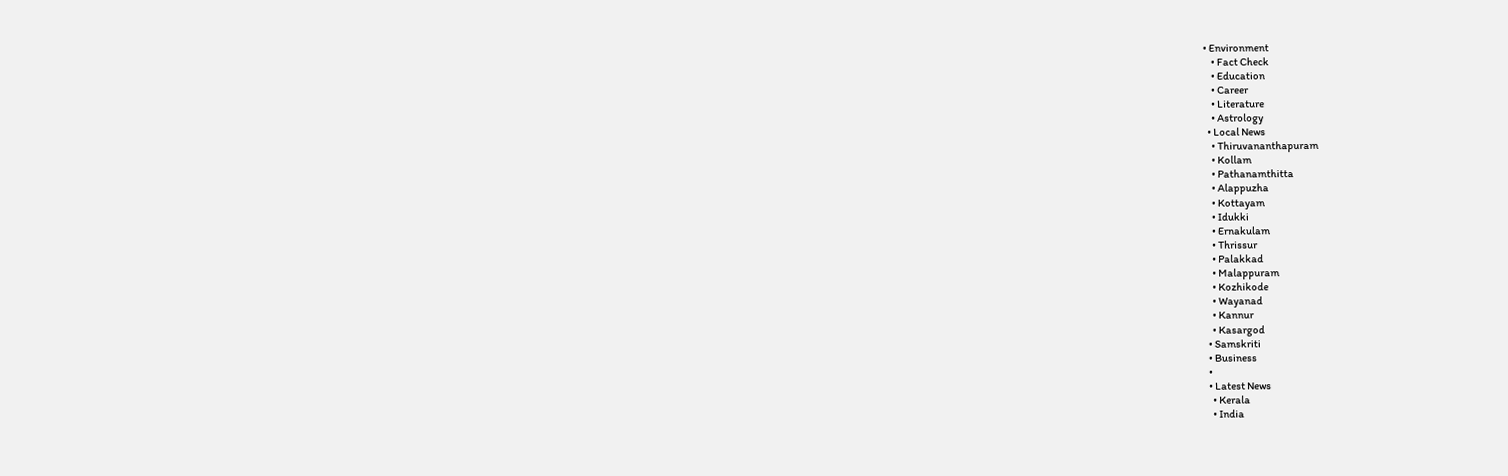• Environment
    • Fact Check
    • Education
    • Career
    • Literature
    • Astrology
  • Local News
    • Thiruvananthapuram
    • Kollam
    • Pathanamthitta
    • Alappuzha
    • Kottayam
    • Idukki
    • Ernakulam
    • Thrissur
    • Palakkad
    • Malappuram
    • Kozhikode
    • Wayanad
    • Kannur
    • Kasargod
  • Samskriti
  • Business
  •
  • Latest News
    • Kerala
    • India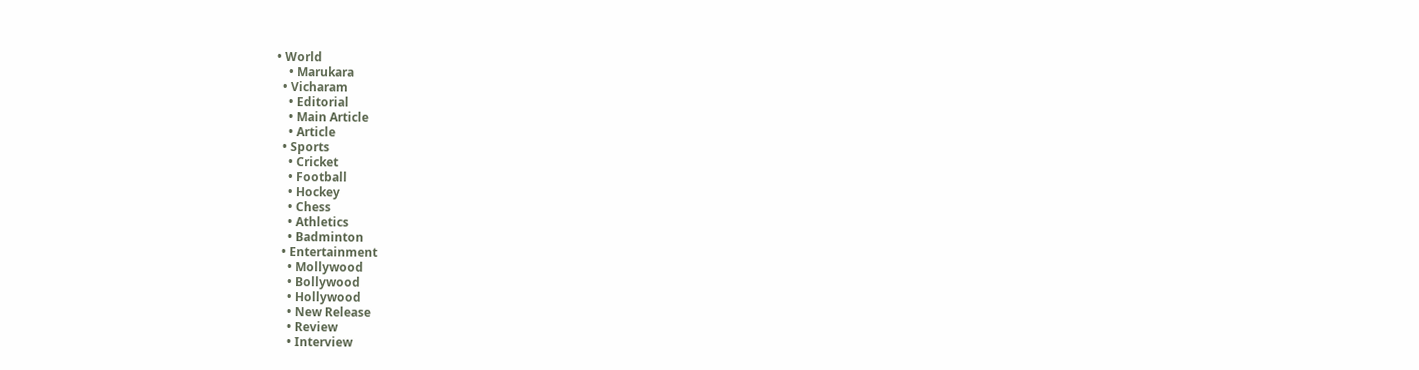• World
    • Marukara
  • Vicharam
    • Editorial
    • Main Article
    • Article
  • Sports
    • Cricket
    • Football
    • Hockey
    • Chess
    • Athletics
    • Badminton
  • Entertainment
    • Mollywood
    • Bollywood
    • Hollywood
    • New Release
    • Review
    • Interview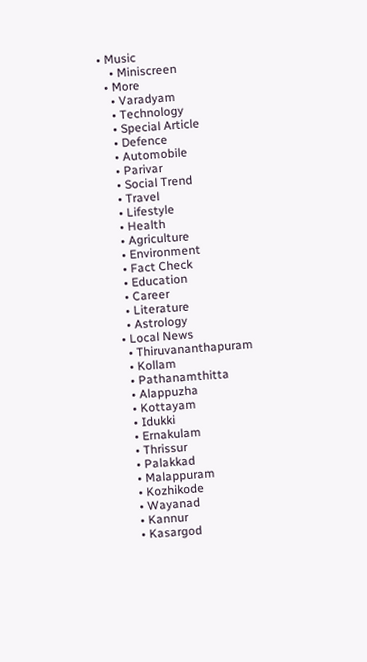• Music
    • Miniscreen
  • More
    • Varadyam
    • Technology
    • Special Article
    • Defence
    • Automobile
    • Parivar
    • Social Trend
    • Travel
    • Lifestyle
    • Health
    • Agriculture
    • Environment
    • Fact Check
    • Education
    • Career
    • Literature
    • Astrology
  • Local News
    • Thiruvananthapuram
    • Kollam
    • Pathanamthitta
    • Alappuzha
    • Kottayam
    • Idukki
    • Ernakulam
    • Thrissur
    • Palakkad
    • Malappuram
    • Kozhikode
    • Wayanad
    • Kannur
    • Kasargod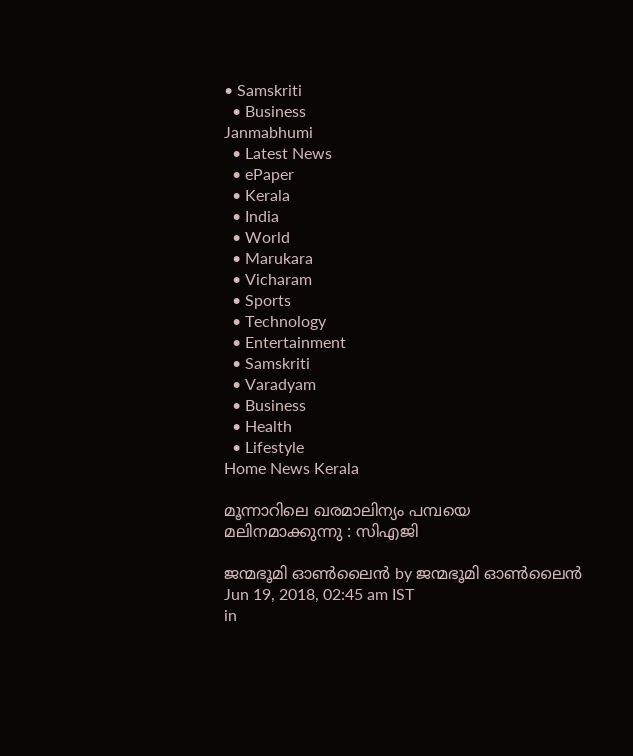• Samskriti
  • Business
Janmabhumi
  • Latest News
  • ePaper
  • Kerala
  • India
  • World
  • Marukara
  • Vicharam
  • Sports
  • Technology
  • Entertainment
  • Samskriti
  • Varadyam
  • Business
  • Health
  • Lifestyle
Home News Kerala

മൂന്നാറിലെ ഖരമാലിന്യം പമ്പയെ മലിനമാക്കുന്നു : സിഎജി

ജന്മഭൂമി ഓണ്‍ലൈന്‍ by ജന്മഭൂമി ഓണ്‍ലൈന്‍
Jun 19, 2018, 02:45 am IST
in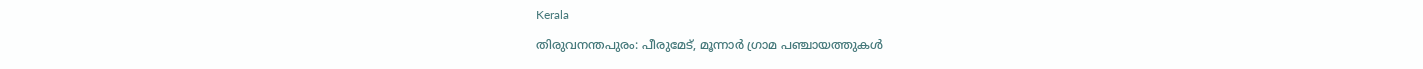Kerala

തിരുവനന്തപുരം: പീരുമേട്, മൂന്നാര്‍ ഗ്രാമ പഞ്ചായത്തുകള്‍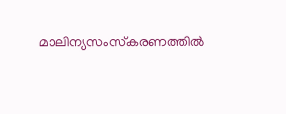മാലിന്യസംസ്‌കരണത്തില്‍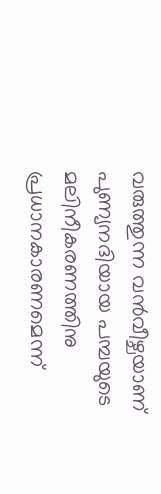വരുത്തുന്ന വന്‍വീഴ്ചയാണ് പുണ്യനദിയായ പമ്പയുടെ മലിനീകരണത്തിനു പ്രധാനകാരണമെന്ന്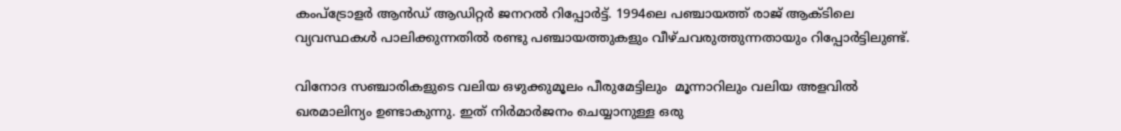കംപ്‌ട്രോളര്‍ ആന്‍ഡ് ആഡിറ്റര്‍ ജനറല്‍ റിപ്പോര്‍ട്ട്. 1994ലെ പഞ്ചായത്ത് രാജ് ആക്ടിലെ വ്യവസ്ഥകള്‍ പാലിക്കുന്നതില്‍ രണ്ടു പഞ്ചായത്തുകളും വീഴ്ചവരുത്തുന്നതായും റിപ്പോര്‍ട്ടിലുണ്ട്.

വിനോദ സഞ്ചാരികളുടെ വലിയ ഒഴുക്കുമൂലം പീരുമേട്ടിലും  മൂന്നാറിലും വലിയ അളവില്‍ ഖരമാലിന്യം ഉണ്ടാകുന്നു. ഇത് നിര്‍മാര്‍ജനം ചെയ്യാനുള്ള ഒരു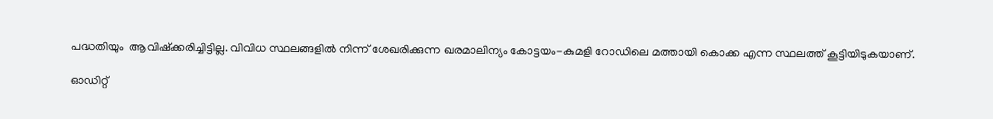പദ്ധതിയും  ആവിഷ്‌ക്കരിച്ചിട്ടില്ല. വിവിധ സ്ഥലങ്ങളില്‍ നിന്ന് ശേഖരിക്കുന്ന ഖരമാലിന്യം കോട്ടയം-കുമളി റോഡിലെ മത്തായി കൊക്ക എന്ന സ്ഥലത്ത് കൂട്ടിയിടുകയാണ്.

ഓഡിറ്റ്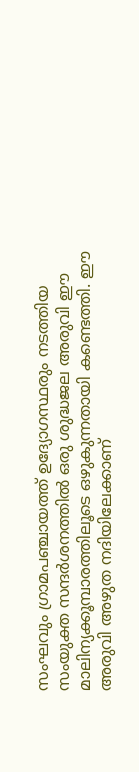സംഘവും ഗ്രാമപഞ്ചായത്ത് ഉദ്യോഗസ്ഥരും നടത്തിയ സംയുക്ത സന്ദര്‍ശനത്തില്‍ ഒരു ശുദ്ധജല അരുവി ഈ മാലിന്യക്കൂമ്പാരത്തിലൂടെ ഒഴുകുന്നതായി കണ്ടെത്തി. ഈ അരുവി അഴുത നദിയിലേക്കാണ്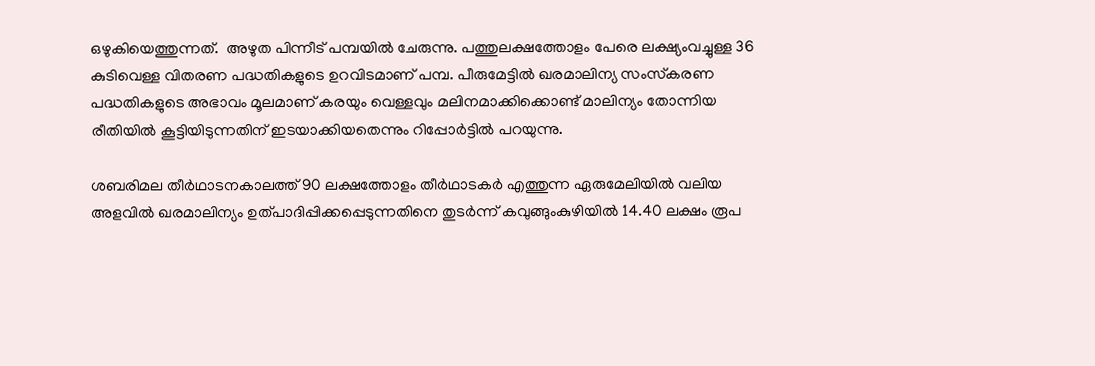ഒഴുകിയെത്തുന്നത്.  അഴുത പിന്നീട് പമ്പയില്‍ ചേരുന്നു. പത്തുലക്ഷത്തോളം പേരെ ലക്ഷ്യംവച്ചുള്ള 36 കുടിവെള്ള വിതരണ പദ്ധതികളുടെ ഉറവിടമാണ് പമ്പ. പീരുമേട്ടില്‍ ഖരമാലിന്യ സംസ്‌കരണ പദ്ധതികളുടെ അഭാവം മൂലമാണ് കരയും വെള്ളവും മലിനമാക്കിക്കൊണ്ട് മാലിന്യം തോന്നിയ രീതിയില്‍ കൂട്ടിയിടുന്നതിന് ഇടയാക്കിയതെന്നും റിപ്പോര്‍ട്ടില്‍ പറയുന്നു.

ശബരിമല തീര്‍ഥാടനകാലത്ത് 90 ലക്ഷത്തോളം തീര്‍ഥാടകര്‍ എത്തുന്ന ഏരുമേലിയില്‍ വലിയ അളവില്‍ ഖരമാലിന്യം ഉത്പാദിപ്പിക്കപ്പെടുന്നതിനെ തുടര്‍ന്ന് കവുങ്ങുംകുഴിയില്‍ 14.40 ലക്ഷം രൂപ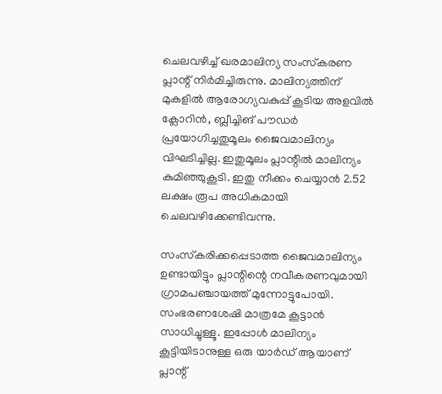ചെലവഴിച്ച് ഖരമാലിന്യ സംസ്‌കരണ പ്ലാന്റ് നിര്‍മിച്ചിരുന്നു. മാലിന്യത്തിന് മുകളില്‍ ആരോഗ്യവകുപ്പ് കൂടിയ അളവില്‍ ക്ലോറിന്‍, ബ്ലീച്ചിങ് പൗഡര്‍ പ്രയോഗിച്ചതുമൂലം ജൈവമാലിന്യം വിഘടിച്ചില്ല. ഇതുമൂലം പ്ലാന്റില്‍ മാലിന്യം കുമിഞ്ഞുകൂടി. ഇതു നീക്കം ചെയ്യാന്‍ 2.52 ലക്ഷം രൂപ അധികമായി ചെലവഴിക്കേണ്ടിവന്നു.

സംസ്‌കരിക്കപ്പെടാത്ത ജൈവമാലിന്യം ഉണ്ടായിട്ടും പ്ലാന്റിന്റെ നവീകരണവുമായി ഗ്രാമപഞ്ചായത്ത് മുന്നോട്ടുപോയി. സംഭരണശേഷി മാത്രമേ കൂട്ടാന്‍ സാധിച്ചുള്ളൂ. ഇപ്പോള്‍ മാലിന്യം കൂട്ടിയിടാനുള്ള ഒരു യാര്‍ഡ് ആയാണ് പ്ലാന്റ്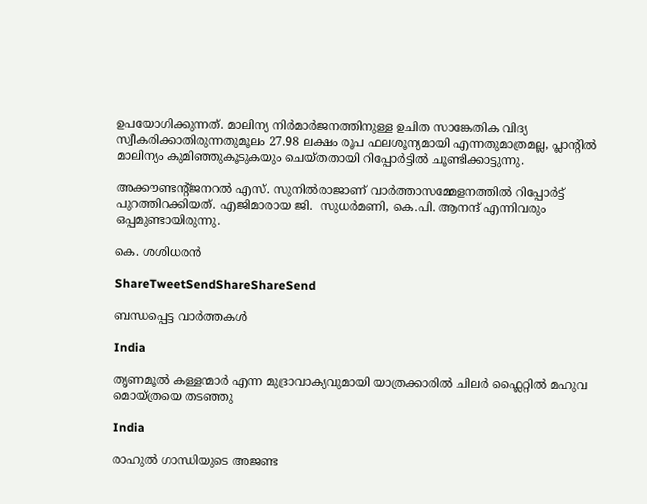ഉപയോഗിക്കുന്നത്. മാലിന്യ നിര്‍മാര്‍ജനത്തിനുള്ള ഉചിത സാങ്കേതിക വിദ്യ സ്വീകരിക്കാതിരുന്നതുമൂലം 27.98 ലക്ഷം രൂപ ഫലശൂന്യമായി എന്നതുമാത്രമല്ല, പ്ലാന്റില്‍ മാലിന്യം കുമിഞ്ഞുകൂടുകയും ചെയ്തതായി റിപ്പോര്‍ട്ടില്‍ ചൂണ്ടിക്കാട്ടുന്നു.

അക്കൗണ്ടന്റ്ജനറല്‍ എസ്. സുനില്‍രാജാണ് വാര്‍ത്താസമ്മേളനത്തില്‍ റിപ്പോര്‍ട്ട് പുറത്തിറക്കിയത്. എജിമാരായ ജി.  സുധര്‍മണി, കെ.പി. ആനന്ദ് എന്നിവരും ഒപ്പമുണ്ടായിരുന്നു.

കെ. ശശിധരന്‍

ShareTweetSendShareShareSend

ബന്ധപ്പെട്ട വാര്‍ത്തകള്‍

India

തൃണമൂല്‍ കള്ളന്മാര്‍ എന്ന മുദ്രാവാക്യവുമായി യാത്രക്കാരില്‍ ചിലര്‍ ഫ്ലൈറ്റില്‍ മഹുവ മൊയ്ത്രയെ തടഞ്ഞു

India

രാഹുല്‍ ഗാന്ധിയുടെ അജണ്ട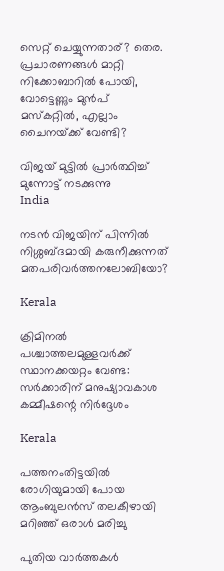സെറ്റ് ചെയ്യുന്നതാര്? തെര. പ്രചാരണങ്ങള്‍ മാറ്റി നിക്കോബാറില്‍ പോയി, വോട്ടെണ്ണും മുന്‍പ് മസ്കറ്റില്‍, എല്ലാം ചൈനയ്‌ക്ക് വേണ്ടി?

വിജയ് മുട്ടില്‍ പ്രാര്‍ത്ഥിച്ച് മുന്നോട്ട് നടക്കുന്നു
India

നടന്‍ വിജയിന് പിന്നില്‍ നിശ്ശബ്ദമായി കരുനീക്കുന്നത് മതപരിവര്‍ത്തനലോബിയോ?

Kerala

ക്രിമിനല്‍ പശ്ചാത്തലമുള്ളവര്‍ക്ക് സ്ഥാനക്കയറ്റം വേണ്ട: സര്‍ക്കാരിന് മനുഷ്യാവകാശ കമ്മീഷന്റെ നിര്‍ദ്ദേശം

Kerala

പത്തനംതിട്ടയില്‍ രോഗിയുമായി പോയ ആംബുലന്‍സ് തലകീഴായി മറിഞ്ഞ് ഒരാള്‍ മരിച്ചു

പുതിയ വാര്‍ത്തകള്‍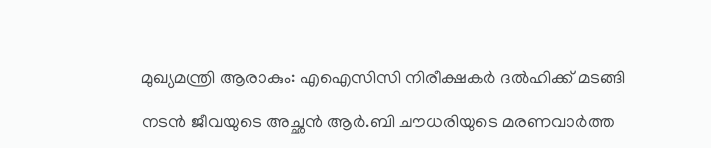മുഖ്യമന്ത്രി ആരാകും: എഐസിസി നിരീക്ഷകര്‍ ദല്‍ഹിക്ക് മടങ്ങി

നടന്‍ ജീവയുടെ അച്ഛന്‍ ആര്‍.ബി ചൗധരിയുടെ മരണവാര്‍ത്ത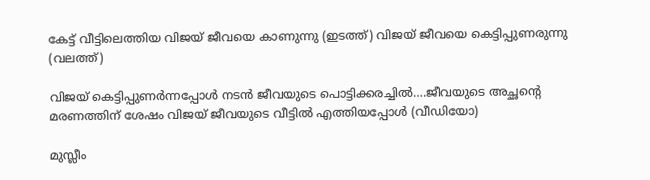കേട്ട് വീട്ടിലെത്തിയ വിജയ് ജീവയെ കാണുന്നു (ഇടത്ത്) വിജയ് ജീവയെ കെട്ടിപ്പുണരുന്നു (വലത്ത്)

വിജയ് കെട്ടിപ്പുണര്‍ന്നപ്പോള്‍ നടന്‍ ജീവയുടെ പൊട്ടിക്കരച്ചില്‍….ജീവയുടെ അച്ഛന്റെ മരണത്തിന് ശേഷം വിജയ് ജീവയുടെ വീട്ടില്‍ എത്തിയപ്പോള്‍ (വീഡിയോ)

മുസ്ലീം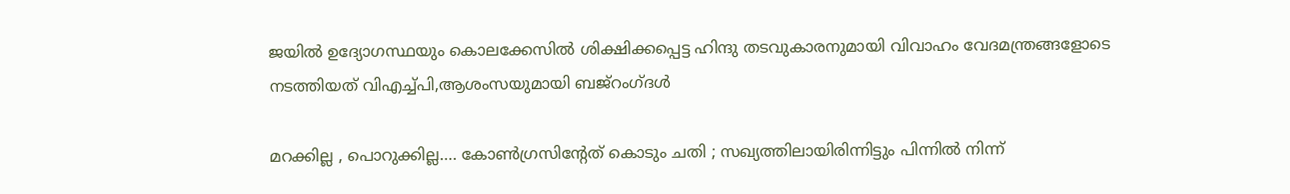ജയില്‍ ഉദ്യോഗസ്ഥയും കൊലക്കേസില്‍ ശിക്ഷിക്കപ്പെട്ട ഹിന്ദു തടവുകാരനുമായി വിവാഹം വേദമന്ത്രങ്ങളോടെ നടത്തിയത് വിഎച്ച്പി,ആശംസയുമായി ബജ്‌റംഗ്ദള്‍

മറക്കില്ല , പൊറുക്കില്ല…. കോൺഗ്രസിൻ്റേത് കൊടും ചതി ; സഖ്യത്തിലായിരിന്നിട്ടും പിന്നിൽ നിന്ന്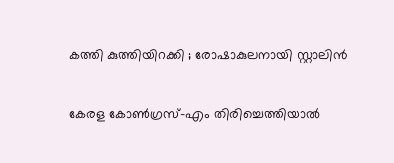കത്തി കുത്തിയിറക്കി ; രോഷാകുലനായി സ്റ്റാലിൻ

കേരള കോണ്‍ഗ്രസ്-എം തിരിച്ചെത്തിയാല്‍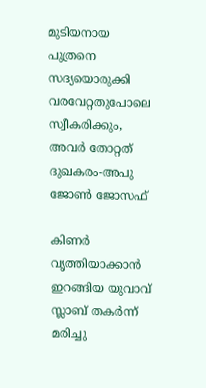മുടിയനായ പുത്രനെ സദ്യയൊരുക്കി വരവേറ്റതുപോലെ സ്വീകരിക്കും, അവര്‍ തോറ്റത് ദുഖകരം-അപു ജോണ്‍ ജോസഫ്

കിണര്‍ വൃത്തിയാക്കാന്‍ ഇറങ്ങിയ യുവാവ് സ്ലാബ് തകര്‍ന്ന് മരിച്ചു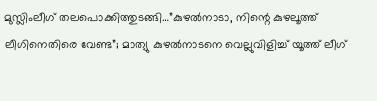മുസ്ലിംലീഗ് തലപൊക്കിത്തുടങ്ങി…”കുഴൽനാടാ, നിന്റെ കുഴലൂത്ത് ലീഗിനെതിരെ വേണ്ട”; മാത്യു കുഴൽനാടനെ വെല്ലുവിളിച്ച് യൂത്ത് ലീഗ്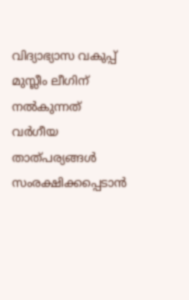വിദ്യാഭ്യാസ വകുപ്പ് മുസ്ലീം ലീഗിന് നല്‍കുന്നത് വര്‍ഗീയ താത്പര്യങ്ങള്‍ സംരക്ഷിക്കപ്പെടാന്‍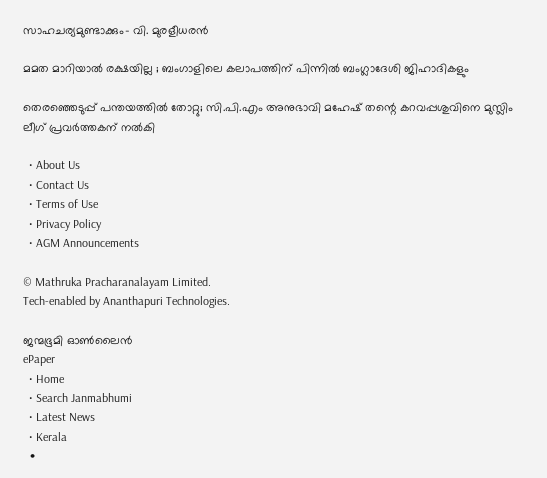സാഹചര്യമുണ്ടാക്കും- വി. മുരളീധരന്‍

മമത മാറിയാൽ രക്ഷയില്ല ; ബംഗാളിലെ കലാപത്തിന് പിന്നിൽ ബംഗ്ലാദേശി ജിഹാദികളും

തെരഞ്ഞെടുപ്പ് പന്തയത്തില്‍ തോറ്റു; സി.പി.എം അനുഭാവി മഹേഷ് തന്റെ കറവപ്പശുവിനെ മുസ്ലിം ലീഗ് പ്രവര്‍ത്തകന് നല്‍കി

  • About Us
  • Contact Us
  • Terms of Use
  • Privacy Policy
  • AGM Announcements

© Mathruka Pracharanalayam Limited.
Tech-enabled by Ananthapuri Technologies.

ജന്മഭൂമി ഓണ്‍ലൈന്‍
ePaper
  • Home
  • Search Janmabhumi
  • Latest News
  • Kerala
  •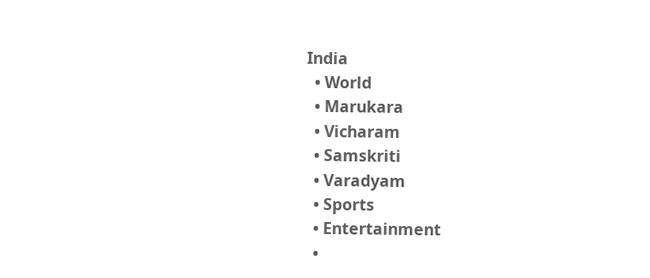India
  • World
  • Marukara
  • Vicharam
  • Samskriti
  • Varadyam
  • Sports
  • Entertainment
  •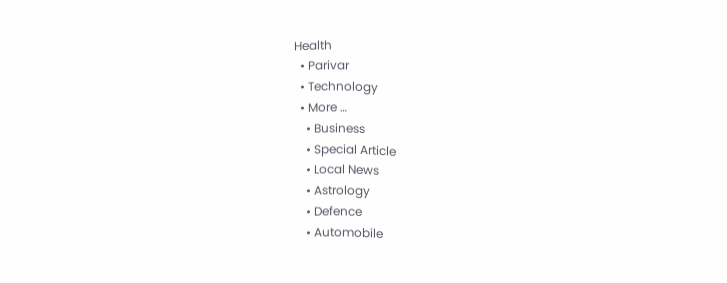Health
  • Parivar
  • Technology
  • More …
    • Business
    • Special Article
    • Local News
    • Astrology
    • Defence
    • Automobile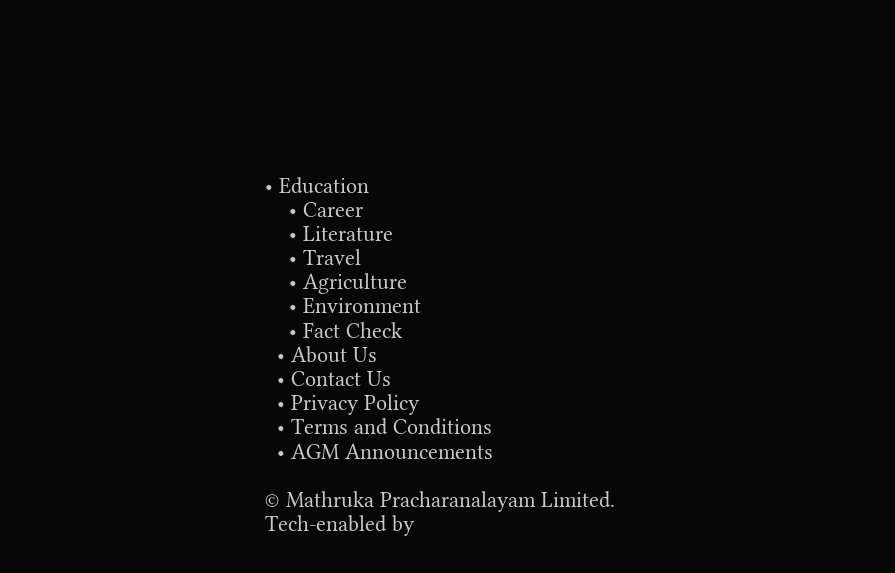• Education
    • Career
    • Literature
    • Travel
    • Agriculture
    • Environment
    • Fact Check
  • About Us
  • Contact Us
  • Privacy Policy
  • Terms and Conditions
  • AGM Announcements

© Mathruka Pracharanalayam Limited.
Tech-enabled by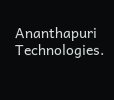Ananthapuri Technologies.